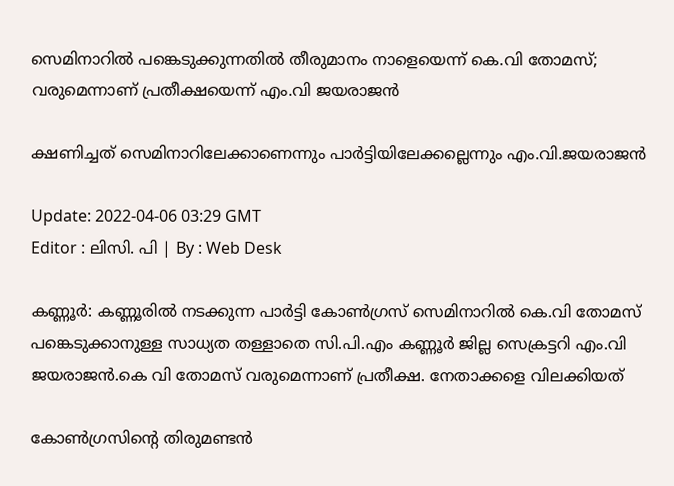സെമിനാറിൽ പങ്കെടുക്കുന്നതിൽ തീരുമാനം നാളെയെന്ന് കെ.വി തോമസ്; വരുമെന്നാണ് പ്രതീക്ഷയെന്ന് എം.വി ജയരാജൻ

ക്ഷണിച്ചത് സെമിനാറിലേക്കാണെന്നും പാർട്ടിയിലേക്കല്ലെന്നും എം.വി.ജയരാജൻ

Update: 2022-04-06 03:29 GMT
Editor : ലിസി. പി | By : Web Desk

കണ്ണൂർ: കണ്ണൂരിൽ നടക്കുന്ന പാർട്ടി കോൺഗ്രസ് സെമിനാറിൽ കെ.വി തോമസ് പങ്കെടുക്കാനുള്ള സാധ്യത തള്ളാതെ സി.പി.എം കണ്ണൂർ ജില്ല സെക്രട്ടറി എം.വി ജയരാജൻ.കെ വി തോമസ് വരുമെന്നാണ് പ്രതീക്ഷ. നേതാക്കളെ വിലക്കിയത്

കോൺഗ്രസിന്റെ തിരുമണ്ടൻ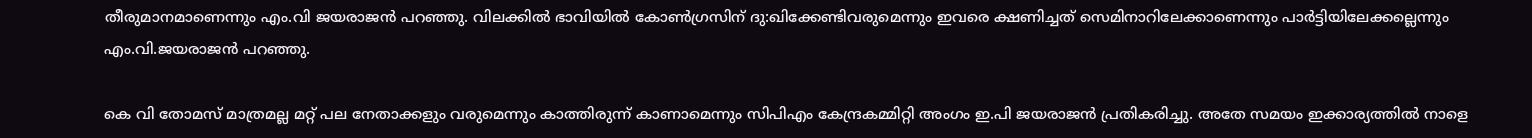തീരുമാനമാണെന്നും എം.വി ജയരാജൻ പറഞ്ഞു. വിലക്കിൽ ഭാവിയിൽ കോൺഗ്രസിന് ദു:ഖിക്കേണ്ടിവരുമെന്നും ഇവരെ ക്ഷണിച്ചത് സെമിനാറിലേക്കാണെന്നും പാർട്ടിയിലേക്കല്ലെന്നും എം.വി.ജയരാജൻ പറഞ്ഞു.

കെ വി തോമസ് മാത്രമല്ല മറ്റ് പല നേതാക്കളും വരുമെന്നും കാത്തിരുന്ന് കാണാമെന്നും സിപിഎം കേന്ദ്രകമ്മിറ്റി അംഗം ഇ.പി ജയരാജൻ പ്രതികരിച്ചു. അതേ സമയം ഇക്കാര്യത്തിൽ നാളെ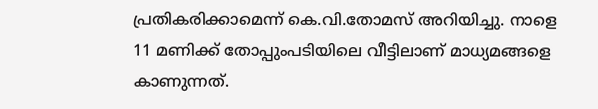പ്രതികരിക്കാമെന്ന് കെ.വി.തോമസ് അറിയിച്ചു. നാളെ 11 മണിക്ക് തോപ്പുംപടിയിലെ വീട്ടിലാണ് മാധ്യമങ്ങളെ കാണുന്നത്.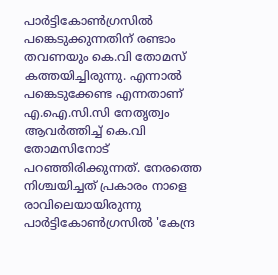പാർട്ടികോൺഗ്രസിൽ പങ്കെടുക്കുന്നതിന് രണ്ടാം തവണയും കെ.വി തോമസ് കത്തയിച്ചിരുന്നു. എന്നാൽ പങ്കെടുക്കേണ്ട എന്നതാണ് എ.ഐ.സി.സി നേതൃത്വം ആവർത്തിച്ച് കെ.വി തോമസിനോട് പറഞ്ഞിരിക്കുന്നത്. നേരത്തെ നിശ്ചയിച്ചത് പ്രകാരം നാളെ രാവിലെയായിരുന്നു പാർട്ടികോൺഗ്രസിൽ 'കേന്ദ്ര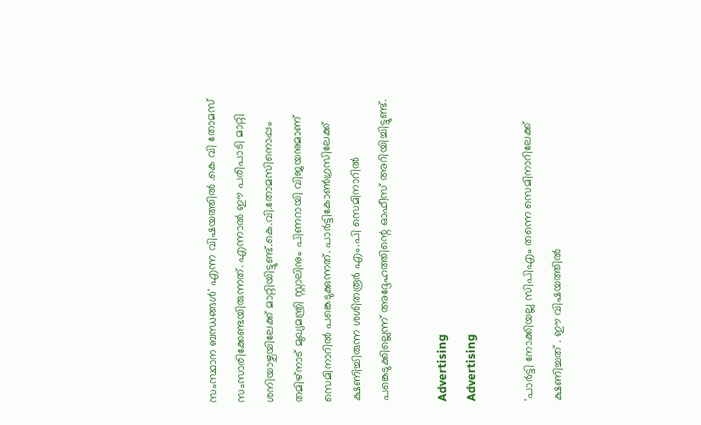സംസ്ഥാന ബന്ധങ്ങൾ' എന്ന വിഷയത്തിൽ .കെ വി തോമസ് സംസാരിക്കേണ്ടയിരുന്നത്. എന്നാൽ ഈ പരിപാടി മാറ്റി ശനിയാഴ്ചയിലേക്ക് മാറ്റിയിട്ടുണ്ട്.കെ.വി.തോമസിനൊപ്പം തമിഴ്‌നാട് മുഖ്യമന്ത്രി സ്റ്റാലിനും പിണറായി വിജയനുമാണ് സെമിനാറിൽ പങ്കെടുക്കുന്നത്. പാർട്ടികോൺഗ്രസിലേക്ക് ക്ഷണിച്ചിരുന്ന ശശിതരൂർ എം.പി സെമിനാറിൽ പങ്കെടുക്കില്ലെന്ന് അദ്ദേഹത്തിന്റെ ഓഫീസ് അറിയിച്ചിട്ടുണ്ട്.

Advertising
Advertising

'പാർട്ടി നോക്കിയല്ല സിപിഎം തന്നെ സെമിനാറിലേക്ക് ക്ഷണിച്ചത് . ഈ വിഷയത്തിൽ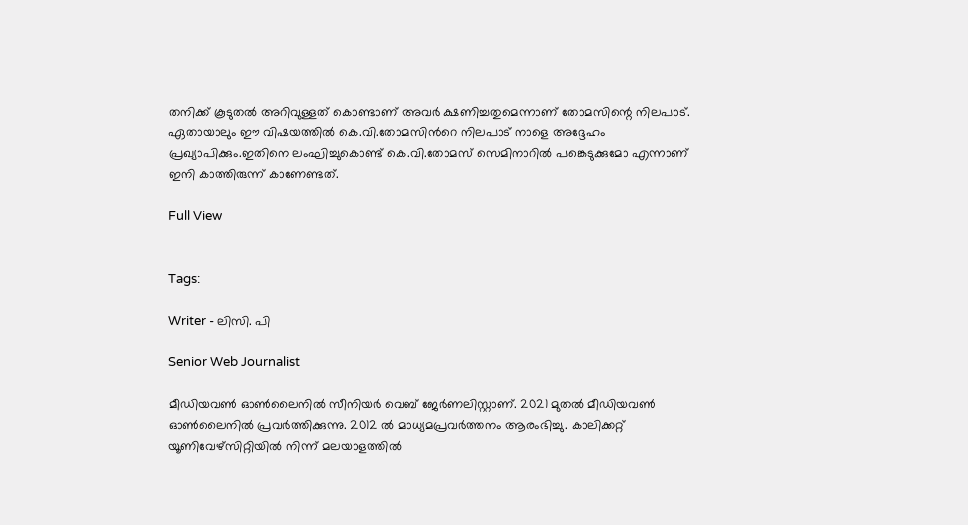തനിക്ക് കൂടുതൽ അറിവുള്ളത് കൊണ്ടാണ് അവർ ക്ഷണിച്ചതുമെന്നാണ് തോമസിന്റെ നിലപാട്. ഏതായാലും ഈ വിഷയത്തില്‍ കെ.വി.തോമസിന്‍റെ നിലപാട് നാളെ അദ്ദേഹം പ്രഖ്യാപിക്കും.ഇതിനെ ലംഘിച്ചുകൊണ്ട് കെ.വി.തോമസ് സെമിനാറിൽ പങ്കെടുക്കുമോ എന്നാണ് ഇനി കാത്തിരുന്ന് കാണേണ്ടത്.

Full View


Tags:

Writer - ലിസി. പി

Senior Web Journalist

മീഡിയവൺ ഓൺലൈനിൽ സീനിയർ വെബ് ജേർണലിസ്റ്റാണ്. 2021 മുതൽ മീഡിയവൺ ഓൺലൈനിൽ പ്രവർത്തിക്കുന്നു. 2012 ല്‍ മാധ്യമപ്രവര്‍ത്തനം ആരംഭിച്ചു. കാലിക്കറ്റ് യൂണിവേഴ്‌സിറ്റിയിൽ നിന്ന് മലയാളത്തിൽ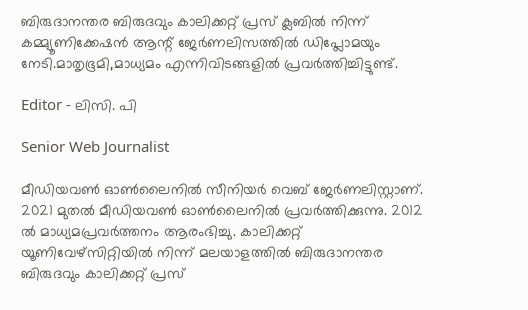ബിരുദാനന്തര ബിരുദവും കാലിക്കറ്റ് പ്രസ് ക്ലബിൽ നിന്ന് കമ്മ്യൂണിക്കേഷൻ ആന്റ് ജേർണലിസത്തിൽ ഡിപ്ലോമയും നേടി.മാതൃഭൂമി,മാധ്യമം എന്നിവിടങ്ങളിൽ പ്രവർത്തിച്ചിട്ടുണ്ട്.

Editor - ലിസി. പി

Senior Web Journalist

മീഡിയവൺ ഓൺലൈനിൽ സീനിയർ വെബ് ജേർണലിസ്റ്റാണ്. 2021 മുതൽ മീഡിയവൺ ഓൺലൈനിൽ പ്രവർത്തിക്കുന്നു. 2012 ല്‍ മാധ്യമപ്രവര്‍ത്തനം ആരംഭിച്ചു. കാലിക്കറ്റ് യൂണിവേഴ്‌സിറ്റിയിൽ നിന്ന് മലയാളത്തിൽ ബിരുദാനന്തര ബിരുദവും കാലിക്കറ്റ് പ്രസ്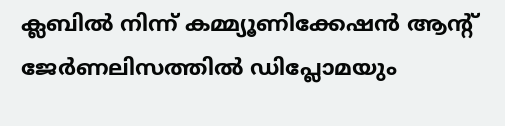ക്ലബിൽ നിന്ന് കമ്മ്യൂണിക്കേഷൻ ആന്റ് ജേർണലിസത്തിൽ ഡിപ്ലോമയും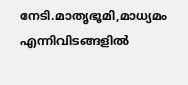നേടി.മാതൃഭൂമി,മാധ്യമം എന്നിവിടങ്ങളിൽ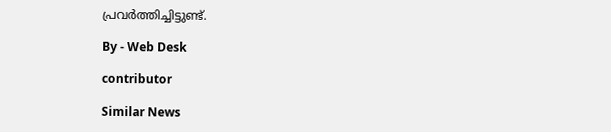പ്രവർത്തിച്ചിട്ടുണ്ട്.

By - Web Desk

contributor

Similar News